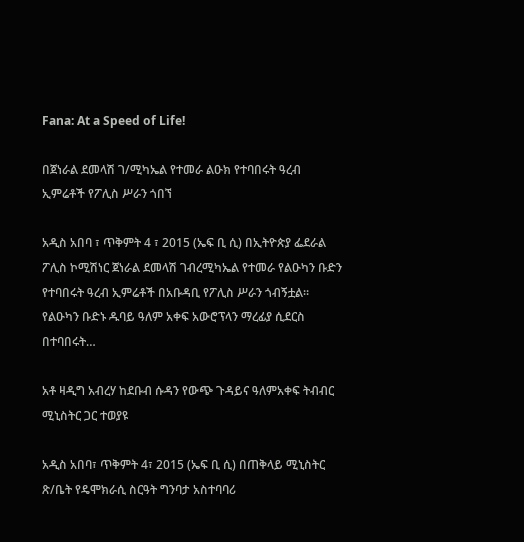Fana: At a Speed of Life!

በጀነራል ደመላሽ ገ/ሚካኤል የተመራ ልዑክ የተባበሩት ዓረብ ኢምሬቶች የፖሊስ ሥራን ጎበኘ

አዲስ አበባ ፣ ጥቅምት 4 ፣ 2015 (ኤፍ ቢ ሲ) በኢትዮጵያ ፌደራል ፖሊስ ኮሚሽነር ጀነራል ደመላሽ ገብረሚካኤል የተመራ የልዑካን ቡድን የተባበሩት ዓረብ ኢምሬቶች በአቡዳቢ የፖሊስ ሥራን ጎብኝቷል፡፡   የልዑካን ቡድኑ ዱባይ ዓለም አቀፍ አውሮፕላን ማረፊያ ሲደርስ በተባበሩት…

አቶ ዛዲግ አብረሃ ከደቡብ ሱዳን የውጭ ጉዳይና ዓለምአቀፍ ትብብር ሚኒስትር ጋር ተወያዩ

አዲስ አበባ፣ ጥቅምት 4፣ 2015 (ኤፍ ቢ ሲ) በጠቅላይ ሚኒስትር ጽ/ቤት የዴሞክራሲ ስርዓት ግንባታ አስተባባሪ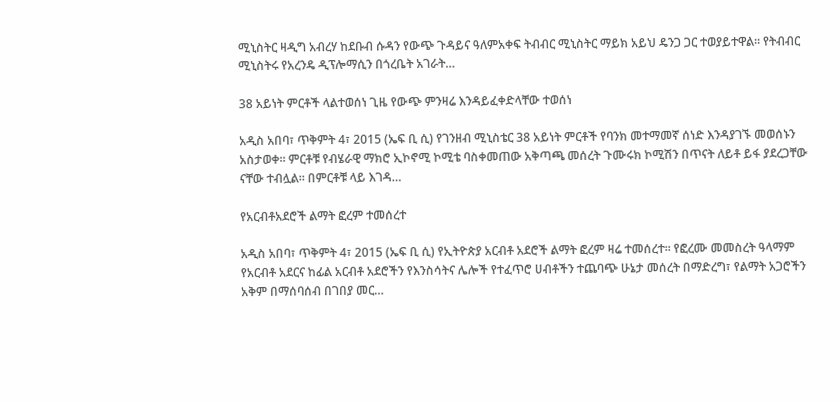ሚኒስትር ዛዲግ አብረሃ ከደቡብ ሱዳን የውጭ ጉዳይና ዓለምአቀፍ ትብብር ሚኒስትር ማይክ አይህ ዴንጋ ጋር ተወያይተዋል፡፡ የትብብር ሚኒስትሩ የአረንዴ ዲፕሎማሲን በጎረቤት አገራት…

38 አይነት ምርቶች ላልተወሰነ ጊዜ የውጭ ምንዛሬ እንዳይፈቀድላቸው ተወሰነ

አዲስ አበባ፣ ጥቅምት 4፣ 2015 (ኤፍ ቢ ሲ) የገንዘብ ሚኒስቴር 38 አይነት ምርቶች የባንክ መተማመኛ ሰነድ እንዳያገኙ መወሰኑን አስታወቀ። ምርቶቹ የብሄራዊ ማክሮ ኢኮኖሚ ኮሚቴ ባስቀመጠው አቅጣጫ መሰረት ጉሙሩክ ኮሚሽን በጥናት ለይቶ ይፋ ያደረጋቸው ናቸው ተብሏል። በምርቶቹ ላይ እገዳ…

የአርብቶአደሮች ልማት ፎረም ተመሰረተ

አዲስ አበባ፣ ጥቅምት 4፣ 2015 (ኤፍ ቢ ሲ) የኢትዮጵያ አርብቶ አደሮች ልማት ፎረም ዛሬ ተመሰረተ፡፡ የፎረሙ መመስረት ዓላማም የአርብቶ አደርና ከፊል አርብቶ አደሮችን የእንስሳትና ሌሎች የተፈጥሮ ሀብቶችን ተጨባጭ ሁኔታ መሰረት በማድረግ፣ የልማት አጋሮችን አቅም በማሰባሰብ በገበያ መር…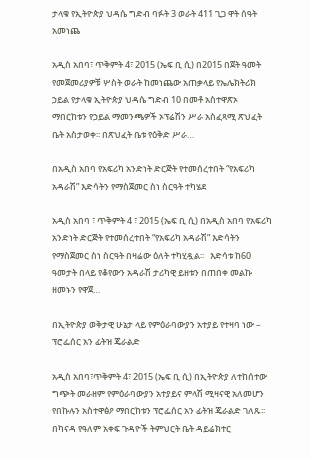ታላቁ የኢትዮጵያ ህዳሴ ግድብ ባፉት 3 ወራት 411 ጊጋ ዋት ሰዓት አመነጨ

አዲስ አበባ፣ ጥቅምት 4፣ 2015 (ኤፍ ቢ ሲ) በ2015 በጀት ዓመት የመጀመሪያዎቹ ሦስት ወራት ከመነጨው አጠቃላይ የኤሌክትሪክ ኃይል የታላቁ ኢትዮጵያ ህዳሴ ግድብ 10 በመቶ አስተዋጽኦ ማበርከቱን የኃይል ማመንጫዎች ኦፕሬሽን ሥራ አስፈጻሚ ጽህፈት ቤት አስታወቀ፡፡ በጽህፈት ቤቱ የዕቅድ ሥራ…

በአዲስ አበባ የአፍሪካ አንድነት ድርጅት የተመሰረተበት “የአፍሪካ አዳራሽ” እድሳትን የማስጀመር ስነ ስርዓት ተካሄደ

አዲስ አበባ ፣ ጥቅምት 4 ፣ 2015 (ኤፍ ቢ ሲ) በአዲስ አበባ የአፍሪካ አንድነት ድርጅት የተመሰረተበት “የአፍሪካ አዳራሽ” እድሳትን የማስጀመር ስነ ስርዓት በዛሬው ዕለት ተካሂዷል፡፡   እድሳቱ ከ60 ዓመታት በላይ የቆየውን አዳራሽ ታሪካዊ ይዘቱን በጠበቀ መልኩ ዘመኑን የዋጀ…

በኢትዮጵያ ወቅታዊ ሁኔታ ላይ የምዕራባውያን አተያይ የተዛባ ነው – ፕሮፌሰር አን ፊትዝ ጄራልድ

አዲስ አበባ፣ጥቅምት 4፣ 2015 (ኤፍ ቢ ሲ) በኢትዮጵያ ለተከሰተው ግጭት መራዘም የምዕራባውያን አተያይና ምላሽ ሚዛናዊ አለመሆን የበኩሉን አስተዋፅዖ ማበርከቱን ፕሮፌሰር አን ፊትዝ ጄራልድ ገለጹ፡፡ በካናዳ የዓለም አቀፍ ጉዳዮች ትምህርት ቤት ዳይሬክተር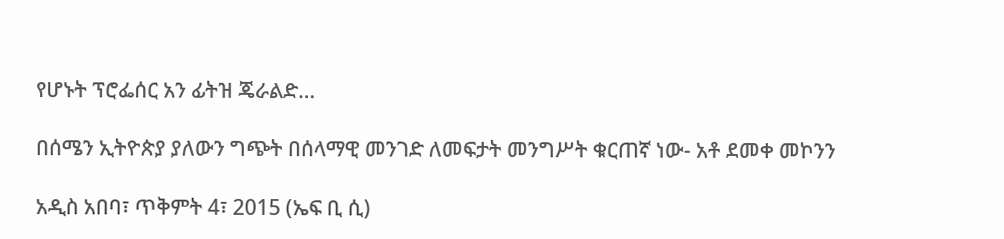የሆኑት ፕሮፌሰር አን ፊትዝ ጄራልድ…

በሰሜን ኢትዮጵያ ያለውን ግጭት በሰላማዊ መንገድ ለመፍታት መንግሥት ቁርጠኛ ነው- አቶ ደመቀ መኮንን

አዲስ አበባ፣ ጥቅምት 4፣ 2015 (ኤፍ ቢ ሲ)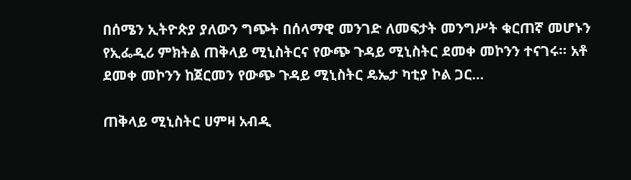በሰሜን ኢትዮጵያ ያለውን ግጭት በሰላማዊ መንገድ ለመፍታት መንግሥት ቁርጠኛ መሆኑን የኢፌዲሪ ምክትል ጠቅላይ ሚኒስትርና የውጭ ጉዳይ ሚኒስትር ደመቀ መኮንን ተናገሩ፡፡ አቶ ደመቀ መኮንን ከጀርመን የውጭ ጉዳይ ሚኒስትር ዴኤታ ካቲያ ኮል ጋር…

ጠቅላይ ሚኒስትር ሀምዛ አብዲ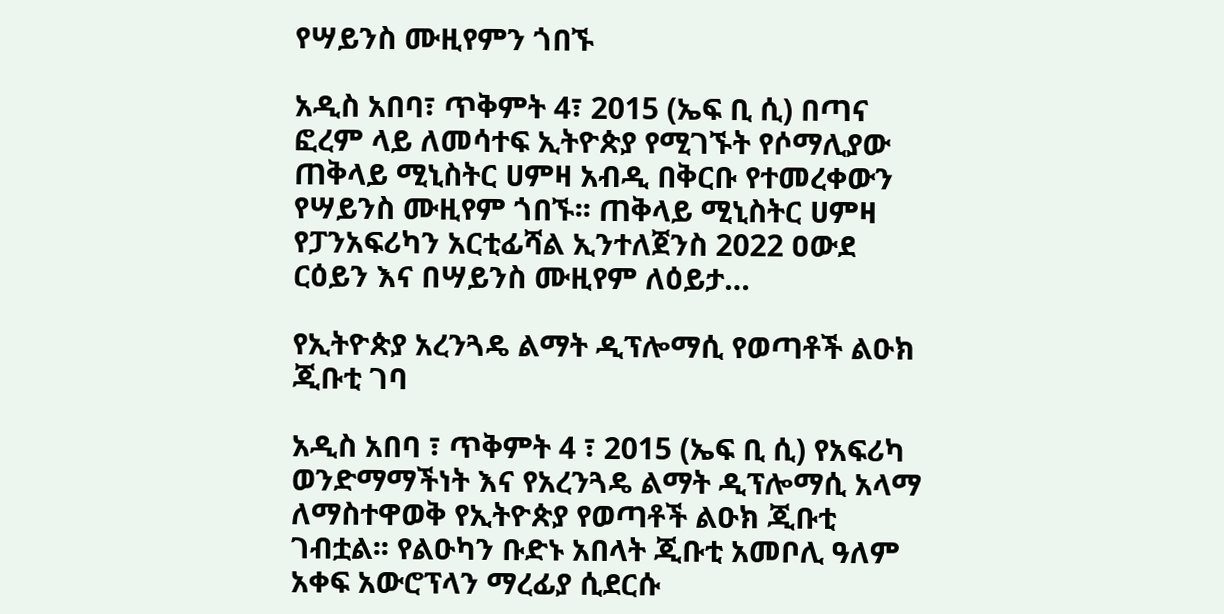የሣይንስ ሙዚየምን ጎበኙ

አዲስ አበባ፣ ጥቅምት 4፣ 2015 (ኤፍ ቢ ሲ) በጣና ፎረም ላይ ለመሳተፍ ኢትዮጵያ የሚገኙት የሶማሊያው ጠቅላይ ሚኒስትር ሀምዛ አብዲ በቅርቡ የተመረቀውን የሣይንስ ሙዚየም ጎበኙ፡፡ ጠቅላይ ሚኒስትር ሀምዛ የፓንአፍሪካን አርቲፊሻል ኢንተለጀንስ 2022 ዐውደ ርዕይን እና በሣይንስ ሙዚየም ለዕይታ…

የኢትዮጵያ አረንጓዴ ልማት ዲፕሎማሲ የወጣቶች ልዑክ ጂቡቲ ገባ

አዲስ አበባ ፣ ጥቅምት 4 ፣ 2015 (ኤፍ ቢ ሲ) የአፍሪካ ወንድማማችነት እና የአረንጓዴ ልማት ዲፕሎማሲ አላማ ለማስተዋወቅ የኢትዮጵያ የወጣቶች ልዑክ ጂቡቲ ገብቷል፡፡ የልዑካን ቡድኑ አበላት ጂቡቲ አመቦሊ ዓለም አቀፍ አውሮፕላን ማረፊያ ሲደርሱ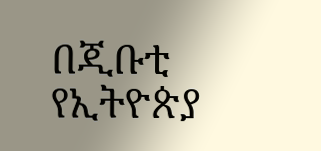በጂቡቲ የኢትዮጵያ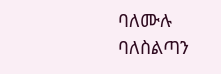ባለሙሉ ባለስልጣን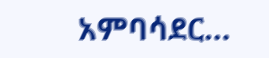አምባሳደር…